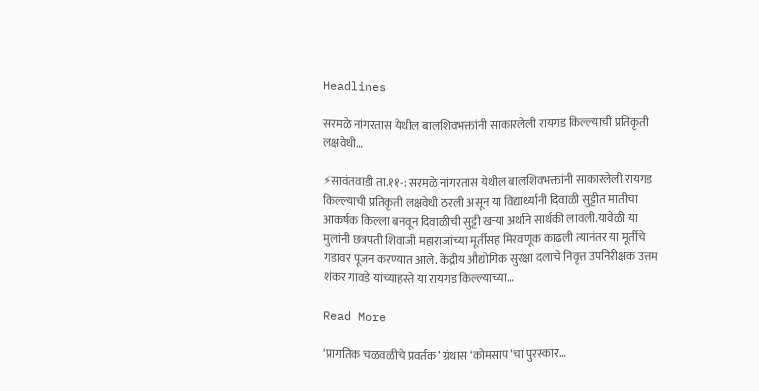Headlines

सरमळे नांगरतास येथील बालशिवभक्तांनी साकारलेली रायगड किल्ल्याची प्रतिकृती लक्षवेधी…

⚡सावंतवाडी ता.११-: सरमळे नांगरतास येथील बालशिवभक्तांनी साकारलेली रायगड किल्ल्याची प्रतिकृती लक्षवेधी ठरली असून या विद्यार्थ्यानी दिवाळी सुट्टीत मातीचा आकर्षक किल्ला बनवून दिवाळीची सुट्टी खऱ्या अर्थाने सार्थकी लावली.यावेळी या मुलांनी छत्रपती शिवाजी महाराजांच्या मूर्तीसह मिरवणूक काढली त्यानंतर या मूर्तीचे गडावर पूजन करण्यात आले. केंद्रीय औद्योगिक सुरक्षा दलाचे निवृत्त उपनिरीक्षक उत्तम शंकर गावडे यांच्याहस्ते या रायगड किल्ल्याच्या…

Read More

‘प्रागतिक चळवळीचे प्रवर्तक’ ग्रंथास ‘कोमसाप’चा पुरस्कार…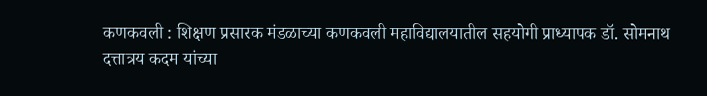कणकवली : शिक्षण प्रसारक मंडळाच्या कणकवली महाविद्यालयातील सहयोगी प्राध्यापक डॉ. सोमनाथ दत्तात्रय कदम यांच्या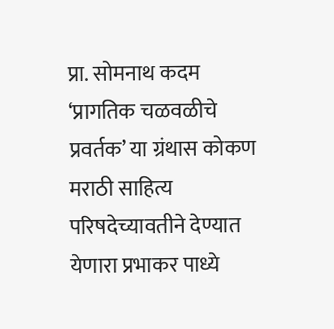प्रा. सोमनाथ कदम ‘प्रागतिक चळवळीचे प्रवर्तक’ या ग्रंथास कोकण मराठी साहित्य परिषदेच्यावतीने देण्यात येणारा प्रभाकर पाध्ये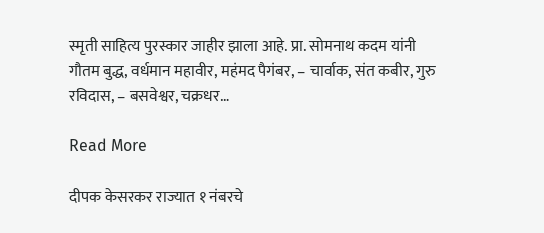स्मृती साहित्य पुरस्कार जाहीर झाला आहे. प्रा. सोमनाथ कदम यांनी गौतम बुद्ध, वर्धमान महावीर, महंमद पैगंबर, – चार्वाक, संत कबीर, गुरु रविदास, – बसवेश्वर, चक्रधर…

Read More

दीपक केसरकर राज्यात १ नंबरचे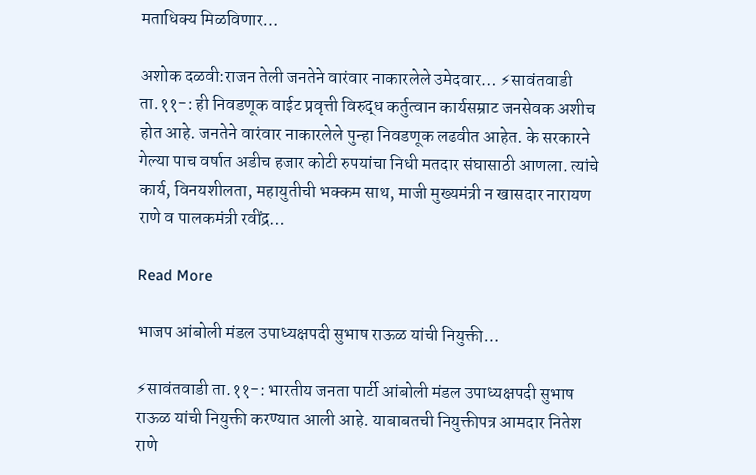मताधिक्य मिळविणार…

अशोक दळवी:राजन तेली जनतेने वारंवार नाकारलेले उमेदवार… ⚡सावंतवाडी ता.११-: ही निवडणूक वाईट प्रवृत्ती विरुद्ध कर्तुत्वान कार्यसम्राट जनसेवक अशीच होत आहे. जनतेने वारंवार नाकारलेले पुन्हा निवडणूक लढवीत आहेत. के सरकारने गेल्या पाच वर्षात अडीच हजार कोटी रुपयांचा निधी मतदार संघासाठी आणला. त्यांचे कार्य, विनयशीलता, महायुतीची भक्कम साथ, माजी मुख्यमंत्री न खासदार नारायण राणे व पालकमंत्री रवींद्र…

Read More

भाजप आंबोली मंडल उपाध्यक्षपदी सुभाष राऊळ यांची नियुक्ती…

⚡सावंतवाडी ता.११-: भारतीय जनता पार्टी आंबोली मंडल उपाध्यक्षपदी सुभाष राऊळ यांची नियुक्ती करण्यात आली आहे. याबाबतची नियुक्तीपत्र आमदार नितेश राणे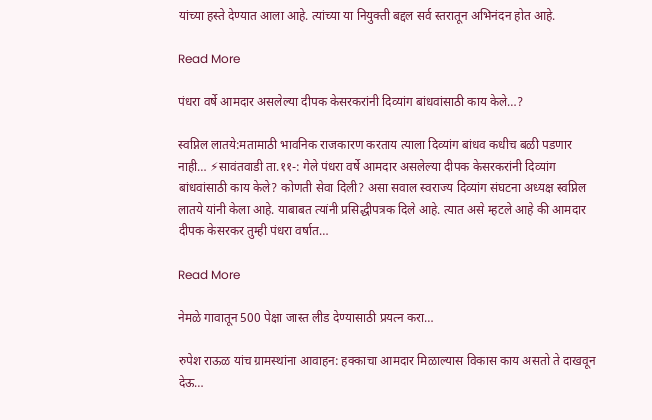यांच्या हस्ते देण्यात आला आहे. त्यांच्या या नियुक्ती बद्दल सर्व स्तरातून अभिनंदन होत आहे.

Read More

पंधरा वर्षे आमदार असलेल्या दीपक केसरकरांनी दिव्यांग बांधवांसाठी काय केले…?

स्वप्निल लातये:मतामाठी भावनिक राजकारण करताय त्याला दिव्यांग बांधव कधीच बळी पडणार नाही… ⚡सावंतवाडी ता.११-: गेले पंधरा वर्षे आमदार असलेल्या दीपक केसरकरांनी दिव्यांग बांधवांसाठी काय केले? कोणती सेवा दिली? असा सवाल स्वराज्य दिव्यांग संघटना अध्यक्ष स्वप्निल लातये यांनी केला आहे. याबाबत त्यांनी प्रसिद्धीपत्रक दिले आहे. त्यात असे म्हटले आहे की आमदार दीपक केसरकर तुम्ही पंधरा वर्षात…

Read More

नेमळे गावातून 500 पेक्षा जास्त लीड देण्यासाठी प्रयत्न करा…

रुपेश राऊळ यांच ग्रामस्थांना आवाहन: हक्काचा आमदार मिळाल्यास विकास काय असतो ते दाखवून देऊ…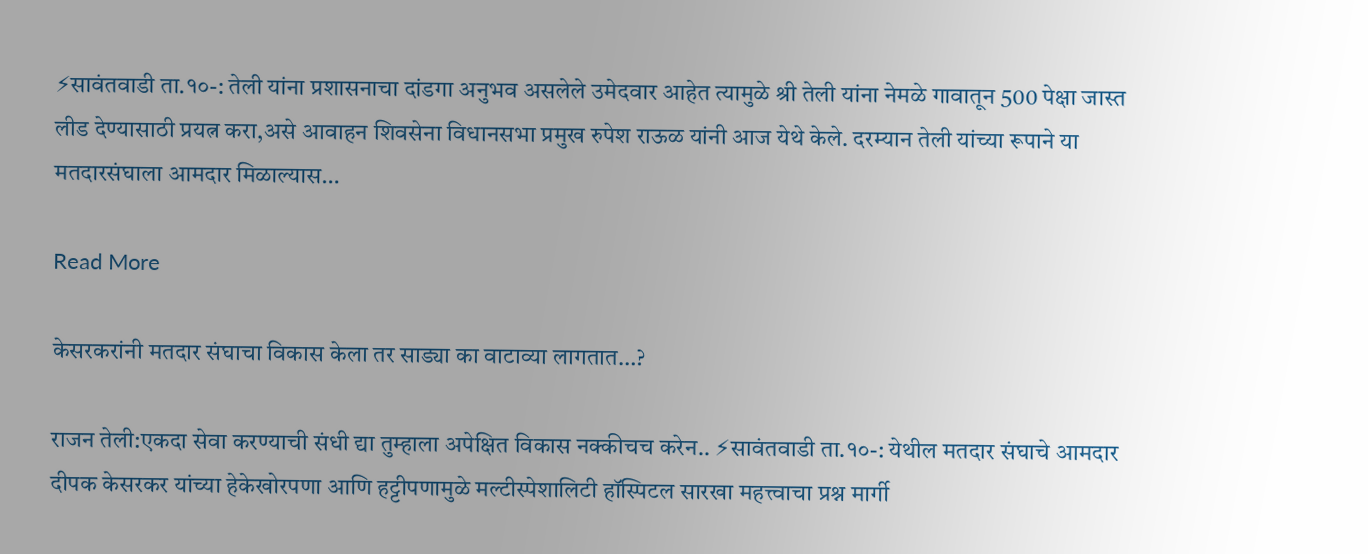⚡सावंतवाडी ता.१०-: तेली यांना प्रशासनाचा दांडगा अनुभव असलेले उमेदवार आहेत त्यामुळे श्री तेली यांना नेमळे गावातून 500 पेक्षा जास्त लीड देण्यासाठी प्रयत्न करा,असे आवाहन शिवसेना विधानसभा प्रमुख रुपेश राऊळ यांनी आज येथे केले. दरम्यान तेली यांच्या रूपाने या मतदारसंघाला आमदार मिळाल्यास…

Read More

केसरकरांनी मतदार संघाचा विकास केला तर साड्या का वाटाव्या लागतात…?

राजन तेली:एकदा सेवा करण्याची संधी द्या तुम्हाला अपेक्षित विकास नक्कीचच करेन.. ⚡सावंतवाडी ता.१०-: येथील मतदार संघाचे आमदार दीपक केसरकर यांच्या हेकेखोरपणा आणि हट्टीपणामुळे मल्टीस्पेशालिटी हॉस्पिटल सारखा महत्त्वाचा प्रश्न मार्गी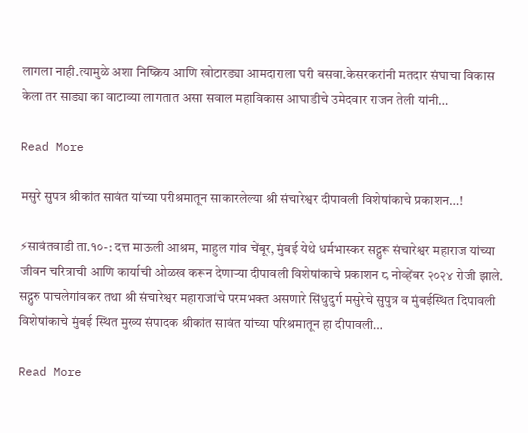लागला नाही.त्यामुळे अशा निष्क्रिय आणि खोटारड्या आमदाराला घरी बसवा.केसरकरांनी मतदार संघाचा विकास केला तर साड्या का वाटाव्या लागतात असा सवाल महाविकास आघाडीचे उमेदवार राजन तेली यांनी…

Read More

मसुरे सुपत्र श्रीकांत सावंत यांच्या परीश्रमातून साकारलेल्या श्री संचारेश्वर दीपावली विशेषांकाचे प्रकाशन…!

⚡सावंतवाडी ता.१०-: दत्त माऊली आश्रम, माहुल गांव चेंबूर, मुंबई येथे धर्मभास्कर सद्गुरू संचारेश्वर महाराज यांच्या जीवन चरित्राची आणि कार्याची ओळख करून देणाऱ्या दीपावली विशेषांकाचे प्रकाशन ८ नोव्हेंबर २०२४ रोजी झाले. सद्गुरु पाचलेगांवकर तथा श्री संचारेश्वर महाराजांचे परमभक्त असणारे सिंधुदुर्ग मसुरेचे सुपुत्र व मुंबईस्थित दिपावली विशेषांकाचे मुंबई स्थित मुख्य संपादक श्रीकांत सावंत यांच्या परिश्रमातून हा दीपावली…

Read More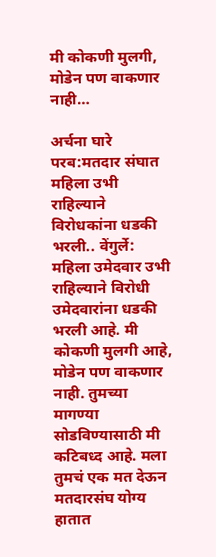मी कोकणी मुलगी, मोडेन पण वाकणार नाही…

अर्चना घारे परब:मतदार संघात महिला उभी राहिल्याने विरोधकांना धडकी भरली.. वेंगुर्ले: महिला उमेदवार उभी राहिल्याने विरोधी उमेदवारांना धडकी भरली आहे. मी कोकणी मुलगी आहे, मोडेन पण वाकणार नाही. तुमच्या मागण्या सोडविण्यासाठी मी कटिबध्द आहे. मला तुमचं एक मत देऊन मतदारसंघ योग्य हातात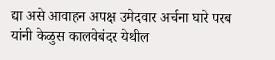द्या असे आवाहन अपक्ष उमेदवार अर्चना घारे परब यांनी केळुस कालवेबंदर येथील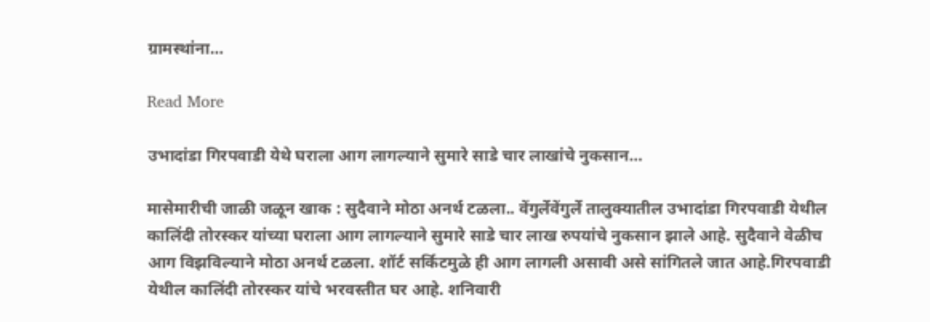ग्रामस्थांना…

Read More

उभादांडा गिरपवाडी येथे घराला आग लागल्याने सुमारे साडे चार लाखांचे नुकसान…

मासेमारीची जाळी जळून खाक : सुदैवाने मोठा अनर्थ टळला.. वेंगुर्लेवेंगुर्ले तालुक्यातील उभादांडा गिरपवाडी येथील कालिंदी तोरस्कर यांच्या घराला आग लागल्याने सुमारे साडे चार लाख रुपयांचे नुकसान झाले आहे. सुदैवाने वेळीच आग विझविल्याने मोठा अनर्थ टळला. शॉर्ट सर्किटमुळे ही आग लागली असावी असे सांगितले जात आहे.गिरपवाडी येथील कालिंदी तोरस्कर यांचे भरवस्तीत घर आहे. शनिवारी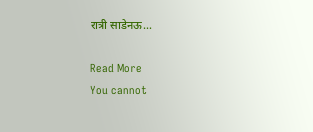रात्री साडेनऊ…

Read More
You cannot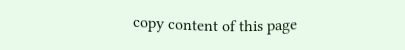copy content of this page